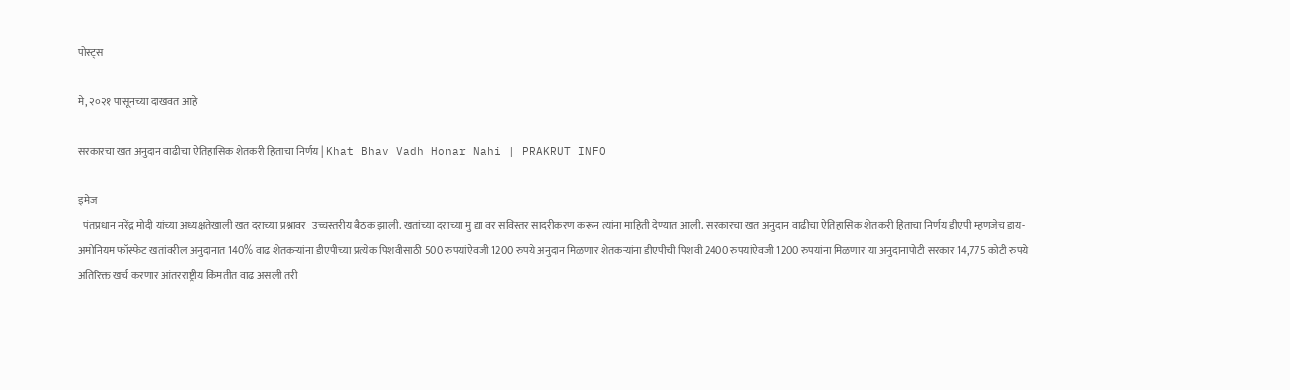पोस्ट्स

मे, २०२१ पासूनच्या दाखवत आहे

सरकारचा खत अनुदान वाढीचा ऐतिहासिक शेतकरी हिताचा निर्णय | Khat Bhav Vadh Honar Nahi | PRAKRUT INFO

इमेज
  पंतप्रधान नरेंद्र मोदी यांच्या अध्यक्षतेखाली खत दराच्या प्रश्नावर   उच्चस्तरीय बैठक झाली. खतांच्या दराच्या मु द्या वर सविस्तर सादरीकरण करून त्यांना माहिती देण्यात आली. सरकारचा खत अनुदान वाढीचा ऐतिहासिक शेतकरी हिताचा निर्णय डीएपी म्हणजेच डाय-अमोनियम फॉस्फेट खतांवरील अनुदानात 140% वाढ शेतकऱ्यांना डीएपीच्या प्रत्येक पिशवीसाठी 500 रुपयांऐवजी 1200 रुपये अनुदान मिळणार शेतकऱ्यांना डीएपीची पिशवी 2400 रुपयांऐवजी 1200 रुपयांना मिळणार या अनुदानापोटी सरकार 14,775 कोटी रुपये अतिरिक्त खर्च करणार आंतरराष्ट्रीय किंमतीत वाढ असली तरी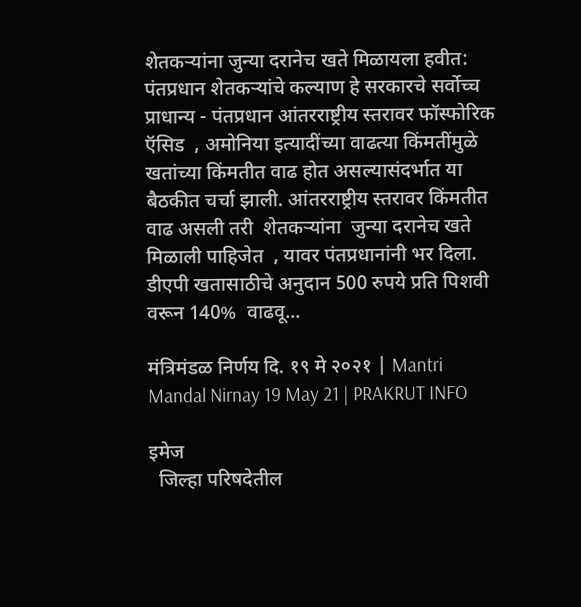शेतकऱ्यांना जुन्या दरानेच खते मिळायला हवीत: पंतप्रधान शेतकऱ्यांचे कल्याण हे सरकारचे सर्वोच्च प्राधान्य - पंतप्रधान आंतरराष्ट्रीय स्तरावर फॉस्फोरिक ऍसिड  , अमोनिया इत्यादींच्या वाढत्या किंमतींमुळे खतांच्या किंमतीत वाढ होत असल्यासंदर्भात या बैठकीत चर्चा झाली. आंतरराष्ट्रीय स्तरावर किंमतीत वाढ असली तरी  शेतकऱ्यांना  जुन्या दरानेच खते मिळाली पाहिजेत  , यावर पंतप्रधानांनी भर दिला. डीएपी खतासाठीचे अनुदान 500 रुपये प्रति पिशवी वरून 140%  वाढवू...

मंत्रिमंडळ निर्णय दि. १९ मे २०२१ | Mantri Mandal Nirnay 19 May 21 | PRAKRUT INFO

इमेज
  जिल्हा परिषदेतील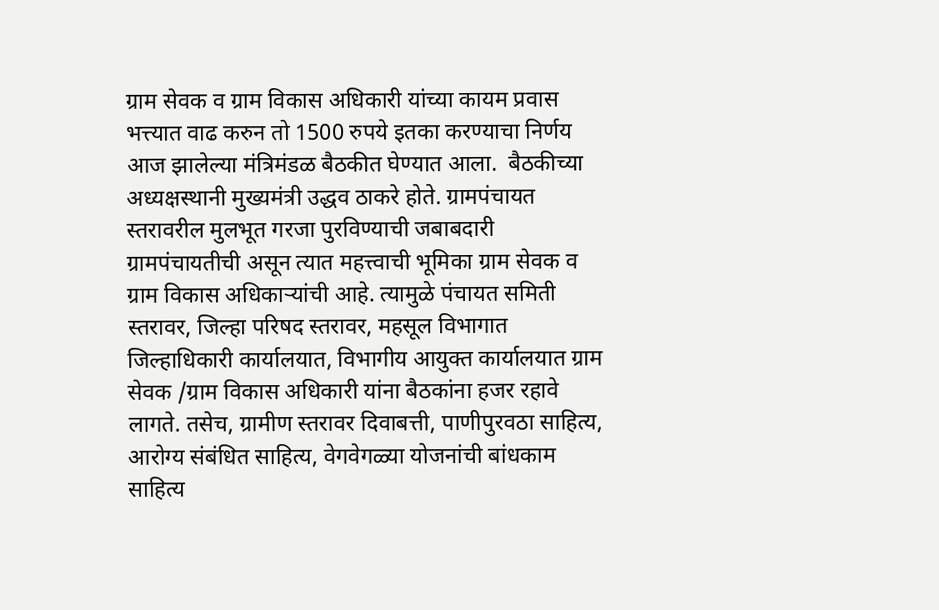ग्राम सेवक व ग्राम विकास अधिकारी यांच्या कायम प्रवास भत्त्यात वाढ करुन तो 1500 रुपये इतका करण्याचा निर्णय आज झालेल्या मंत्रिमंडळ बैठकीत घेण्यात आला.  बैठकीच्या अध्यक्षस्थानी मुख्यमंत्री उद्धव ठाकरे होते. ग्रामपंचायत स्तरावरील मुलभूत गरजा पुरविण्याची जबाबदारी ग्रामपंचायतीची असून त्यात महत्त्वाची भूमिका ग्राम सेवक व ग्राम विकास अधिकाऱ्यांची आहे. त्यामुळे पंचायत समिती स्तरावर, जिल्हा परिषद स्तरावर, महसूल विभागात जिल्हाधिकारी कार्यालयात, विभागीय आयुक्त कार्यालयात ग्राम सेवक /ग्राम विकास अधिकारी यांना बैठकांना हजर रहावे लागते. तसेच, ग्रामीण स्तरावर दिवाबत्ती, पाणीपुरवठा साहित्य, आरोग्य संबंधित साहित्य, वेगवेगळ्या योजनांची बांधकाम साहित्य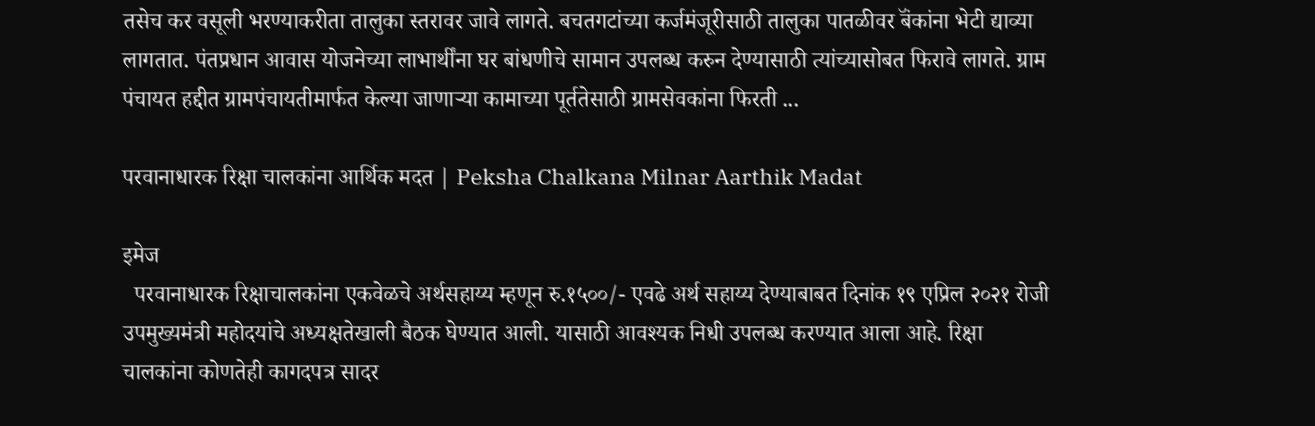तसेच कर वसूली भरण्याकरीता तालुका स्तरावर जावे लागते. बचतगटांच्या कर्जमंजूरीसाठी तालुका पातळीवर बॅंकांना भेटी द्याव्या लागतात. पंतप्रधान आवास योजनेच्या लाभार्थींना घर बांधणीचे सामान उपलब्ध करुन देण्यासाठी त्यांच्यासोबत फिरावे लागते. ग्राम पंचायत हद्दीत ग्रामपंचायतीमार्फत केल्या जाणाऱ्या कामाच्या पूर्ततेसाठी ग्रामसेवकांना फिरती ...

परवानाधारक रिक्षा चालकांना आर्थिक मदत | Peksha Chalkana Milnar Aarthik Madat

इमेज
  परवानाधारक रिक्षाचालकांना एकवेळचे अर्थसहाय्य म्हणून रु.१५००/- एवढे अर्थ सहाय्य देण्याबाबत दिनांक १९ एप्रिल २०२१ रोजी उपमुख्यमंत्री महोदयांचे अध्यक्षतेखाली बैठक घेण्यात आली. यासाठी आवश्यक निधी उपलब्ध करण्यात आला आहे. रिक्षा चालकांना कोणतेही कागदपत्र सादर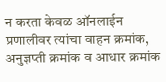न करता केवळ ऑनलाईन प्रणालीवर त्यांचा वाहन क्रमांक, अनुज्ञप्ती क्रमांक व आधार क्रमांक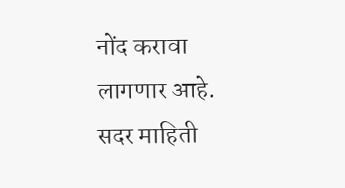नोंद करावा लागणार आहे. सदर माहिती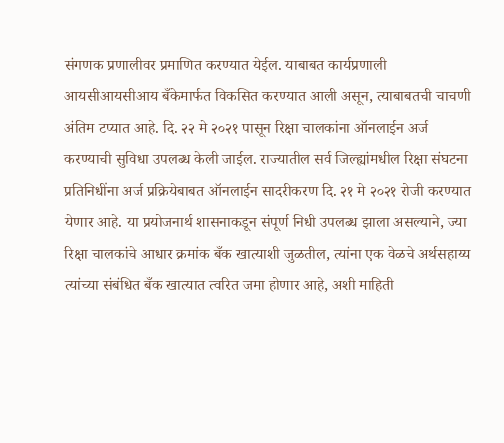संगणक प्रणालीवर प्रमाणित करण्यात येईल. याबाबत कार्यप्रणाली आयसीआयसीआय बँकेमार्फत विकसित करण्यात आली असून, त्याबाबतची चाचणी अंतिम टप्यात आहे. दि. २२ मे २०२१ पासून रिक्षा चालकांना ऑनलाईन अर्ज करण्याची सुविधा उपलब्ध केली जाईल. राज्यातील सर्व जिल्ह्यांमधील रिक्षा संघटना प्रतिनिधींना अर्ज प्रक्रियेबाबत ऑनलाईन सादरीकरण दि. २१ मे २०२१ रोजी करण्यात येणार आहे. या प्रयोजनार्थ शासनाकडून संपूर्ण निधी उपलब्ध झाला असल्याने, ज्या रिक्षा चालकांचे आधार क्रमांक बँक खात्याशी जुळतील, त्यांना एक वेळचे अर्थसहाय्य त्यांच्या संबंधित बँक खात्यात त्वरित जमा होणार आहे, अशी माहिती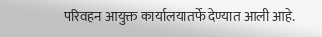परिवहन आयुक्त कार्यालयातर्फे देण्यात आली आहे.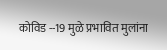कोविड --19 मुळे प्रभावित मुलांना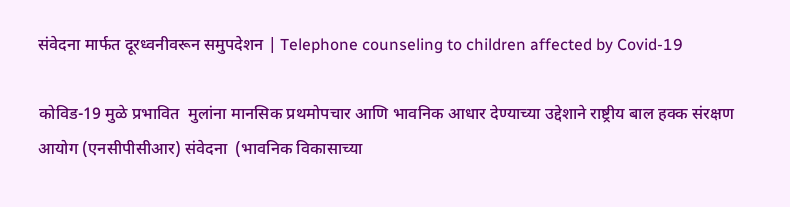संवेदना मार्फत दूरध्वनीवरून समुपदेशन | Telephone counseling to children affected by Covid-19

कोविड-19 मुळे प्रभावित  मुलांना मानसिक प्रथमोपचार आणि भावनिक आधार देण्याच्या उद्देशाने राष्ट्रीय बाल हक्क संरक्षण आयोग (एनसीपीसीआर) संवेदना  (भावनिक विकासाच्या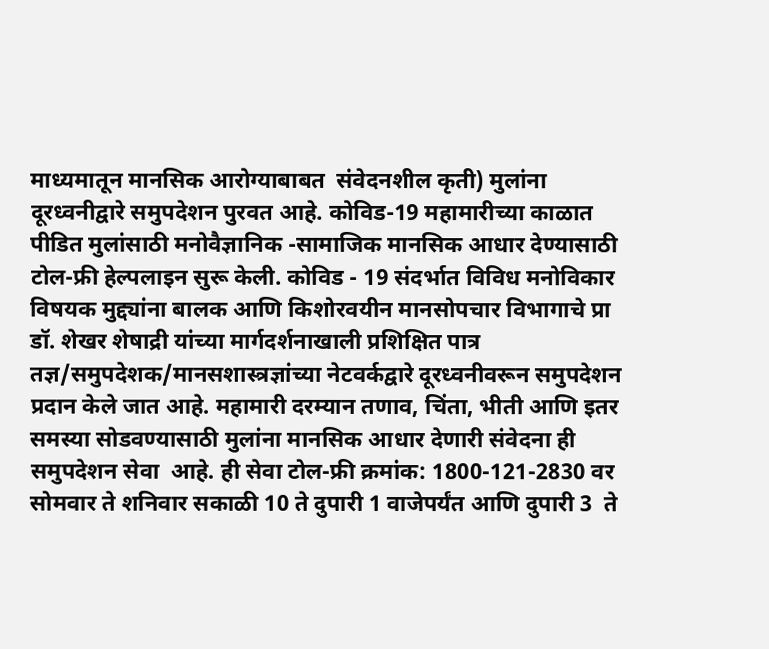माध्यमातून मानसिक आरोग्याबाबत  संवेदनशील कृती) मुलांना दूरध्वनीद्वारे समुपदेशन पुरवत आहे. कोविड-19 महामारीच्या काळात  पीडित मुलांसाठी मनोवैज्ञानिक -सामाजिक मानसिक आधार देण्यासाठी टोल-फ्री हेल्पलाइन सुरू केली. कोविड - 19 संदर्भात विविध मनोविकार विषयक मुद्द्यांना बालक आणि किशोरवयीन मानसोपचार विभागाचे प्रा  डॉ. शेखर शेषाद्री यांच्या मार्गदर्शनाखाली प्रशिक्षित पात्र तज्ञ/समुपदेशक/मानसशास्त्रज्ञांच्या नेटवर्कद्वारे दूरध्वनीवरून समुपदेशन प्रदान केले जात आहे. महामारी दरम्यान तणाव, चिंता, भीती आणि इतर समस्या सोडवण्यासाठी मुलांना मानसिक आधार देणारी संवेदना ही समुपदेशन सेवा  आहे. ही सेवा टोल-फ्री क्रमांक: 1800-121-2830 वर सोमवार ते शनिवार सकाळी 10 ते दुपारी 1 वाजेपर्यंत आणि दुपारी 3  ते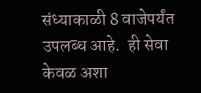संध्याकाळी 8 वाजेपर्यंत उपलब्ध आहे.  ही सेवा केवळ अशा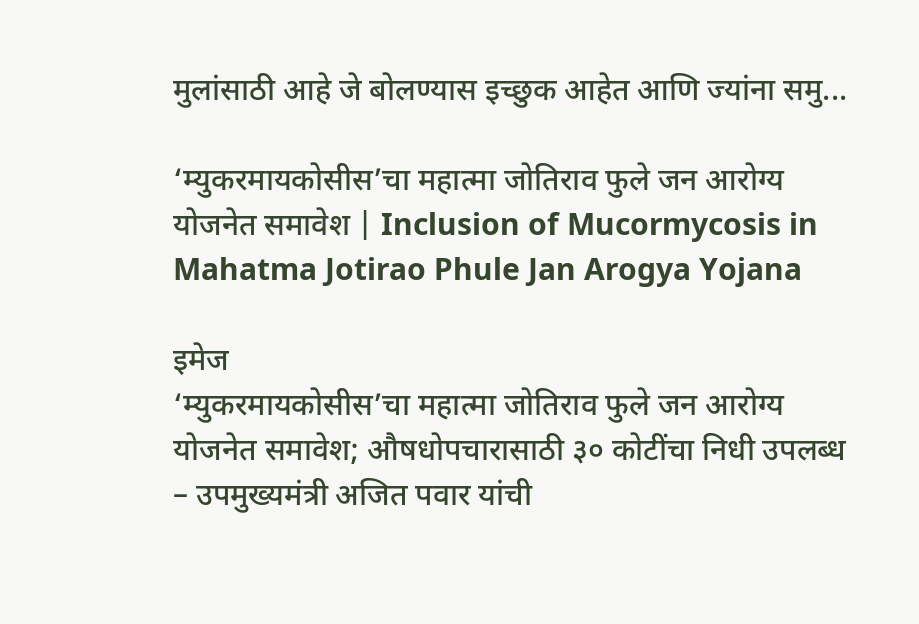मुलांसाठी आहे जे बोलण्यास इच्छुक आहेत आणि ज्यांना समु...

‘म्युकरमायकोसीस’चा महात्मा जोतिराव फुले जन आरोग्य योजनेत समावेश | Inclusion of Mucormycosis in Mahatma Jotirao Phule Jan Arogya Yojana

इमेज
‘म्युकरमायकोसीस’चा महात्मा जोतिराव फुले जन आरोग्य योजनेत समावेश; औषधोपचारासाठी ३० कोटींचा निधी उपलब्ध – उपमुख्यमंत्री अजित पवार यांची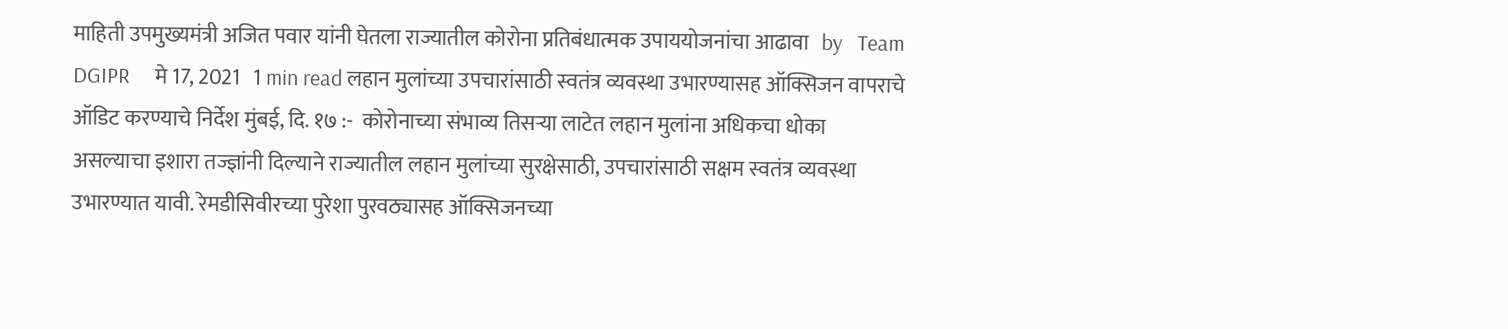माहिती उपमुख्यमंत्री अजित पवार यांनी घेतला राज्यातील कोरोना प्रतिबंधात्मक उपाययोजनांचा आढावा   by   Team DGIPR     मे 17, 2021   1 min read लहान मुलांच्या उपचारांसाठी स्वतंत्र व्यवस्था उभारण्यासह ऑक्सिजन वापराचे ऑडिट करण्याचे निर्देश मुंबई, दि. १७ :-  कोरोनाच्या संभाव्य तिसऱ्या लाटेत लहान मुलांना अधिकचा धोका असल्याचा इशारा तज्ज्ञांनी दिल्याने राज्यातील लहान मुलांच्या सुरक्षेसाठी, उपचारांसाठी सक्षम स्वतंत्र व्यवस्था उभारण्यात यावी. रेमडीसिवीरच्या पुरेशा पुरवठ्यासह ऑक्सिजनच्या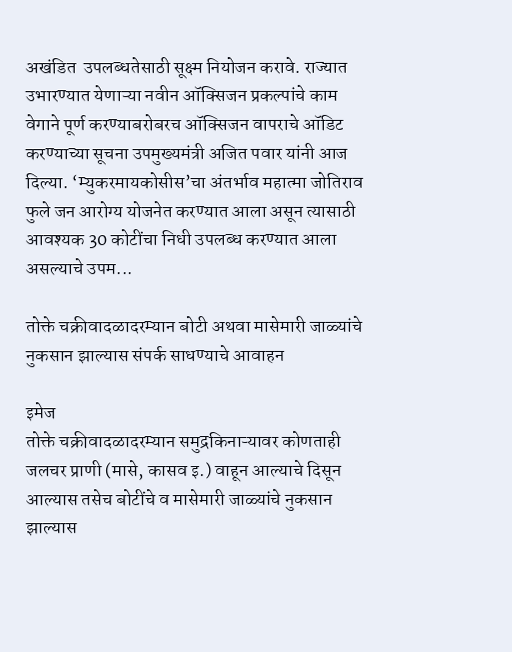अखंडित  उपलब्धतेसाठी सूक्ष्म नियोजन करावे. राज्यात उभारण्यात येणाऱ्या नवीन ऑक्सिजन प्रकल्पांचे काम वेगाने पूर्ण करण्याबरोबरच ऑक्सिजन वापराचे ऑडिट करण्याच्या सूचना उपमुख्यमंत्री अजित पवार यांनी आज दिल्या. ‘म्युकरमायकोसीस’चा अंतर्भाव महात्मा जोतिराव फुले जन आरोग्य योजनेत करण्यात आला असून त्यासाठी आवश्यक 30 कोटींचा निधी उपलब्ध करण्यात आला असल्याचे उपम...

तोक्ते चक्रीवादळादरम्यान बोटी अथवा मासेमारी जाळ्यांचे नुकसान झाल्यास संपर्क साधण्याचे आवाहन

इमेज
तोक्ते चक्रीवादळादरम्यान समुद्रकिनाऱ्यावर कोणताही जलचर प्राणी (मासे, कासव इ.) वाहून आल्याचे दिसून आल्यास तसेच बोटींचे व मासेमारी जाळ्यांचे नुकसान झाल्यास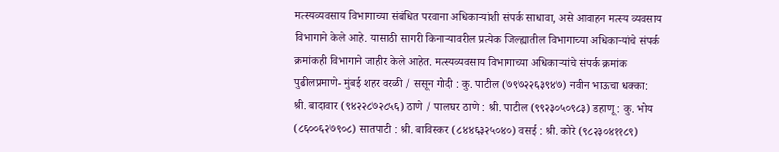मत्स्यव्यवसाय विभागाच्या संबंधित परवाना अधिकाऱ्यांशी संपर्क साधावा, असे आवाहन मत्स्य व्यवसाय विभागाने केले आहे. यासाठी सागरी किनाऱ्यावरील प्रत्येक जिल्ह्यातील विभागाच्या अधिकाऱ्यांचे संपर्क क्रमांकही विभागाने जाहीर केले आहेत. मत्स्यव्यवसाय विभागाच्या अधिकाऱ्यांचे संपर्क क्रमांक पुढीलप्रमाणे- मुंबई शहर वरळी / ससून गोदी : कु. पाटील (७९७२२६३९४७) नवीन भाऊचा धक्का: श्री. बादावार (९४२२८७२८५६) ठाणे / पालघर ठाणे : श्री. पाटील (९९२३०५०९८३) डहाणू : कु. भोय (८६००६२७९०८) सातपाटी : श्री. बाविस्कर (८४४६३२५०४०) वसई : श्री. कोरे (९८२३०४११८९)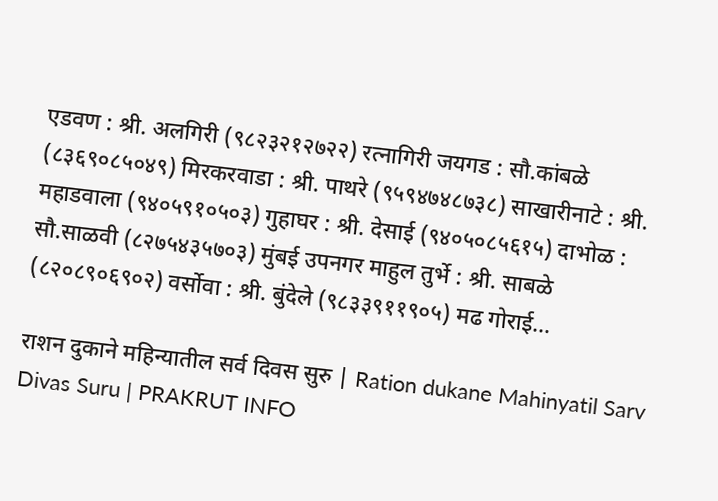एडवण : श्री. अलगिरी (९८२३२१२७२२) रत्नागिरी जयगड : सौ.कांबळे (८३६९०८५०४९) मिरकरवाडा : श्री. पाथरे (९५९४७४८७३८) साखारीनाटे : श्री. महाडवाला (९४०५९१०५०३) गुहाघर : श्री. देसाई (९४०५०८५६१५) दाभोळ : सौ.साळवी (८२७५४३५७०३) मुंबई उपनगर माहुल तुर्भे : श्री. साबळे (८२०८९०६९०२) वर्सोवा : श्री. बुंदेले (९८३३९११९०५) मढ गोराई...

राशन दुकाने महिन्यातील सर्व दिवस सुरु | Ration dukane Mahinyatil Sarv Divas Suru | PRAKRUT INFO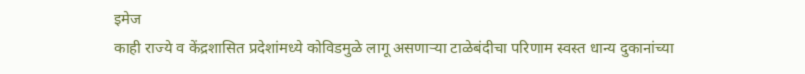इमेज
काही राज्ये व केंद्रशासित प्रदेशांमध्ये कोविडमुळे लागू असणाऱ्या टाळेबंदीचा परिणाम स्वस्त धान्य दुकानांच्या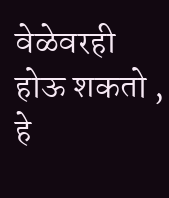वेळेवरही होऊ शकतो ,  हे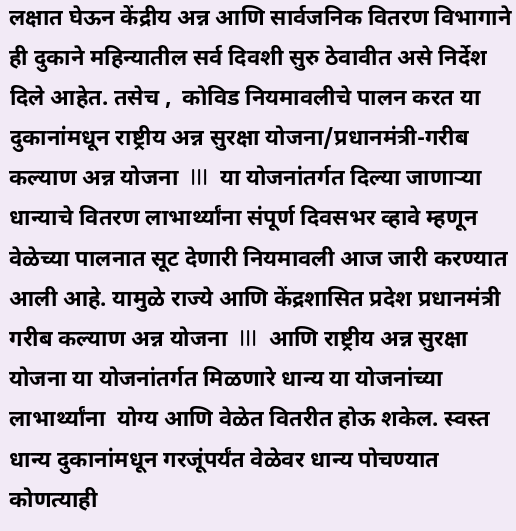लक्षात घेऊन केंद्रीय अन्न आणि सार्वजनिक वितरण विभागाने ही दुकाने महिन्यातील सर्व दिवशी सुरु ठेवावीत असे निर्देश दिले आहेत. तसेच ,  कोविड नियमावलीचे पालन करत या दुकानांमधून राष्ट्रीय अन्न सुरक्षा योजना/प्रधानमंत्री-गरीब कल्याण अन्न योजना  III  या योजनांतर्गत दिल्या जाणाऱ्या धान्याचे वितरण लाभार्थ्यांना संपूर्ण दिवसभर व्हावे म्हणून वेळेच्या पालनात सूट देणारी नियमावली आज जारी करण्यात आली आहे. यामुळे राज्ये आणि केंद्रशासित प्रदेश प्रधानमंत्री गरीब कल्याण अन्न योजना  III  आणि राष्ट्रीय अन्न सुरक्षा योजना या योजनांतर्गत मिळणारे धान्य या योजनांच्या लाभार्थ्यांना  योग्य आणि वेळेत वितरीत होऊ शकेल. स्वस्त धान्य दुकानांमधून गरजूंपर्यंत वेळेवर धान्य पोचण्यात  कोणत्याही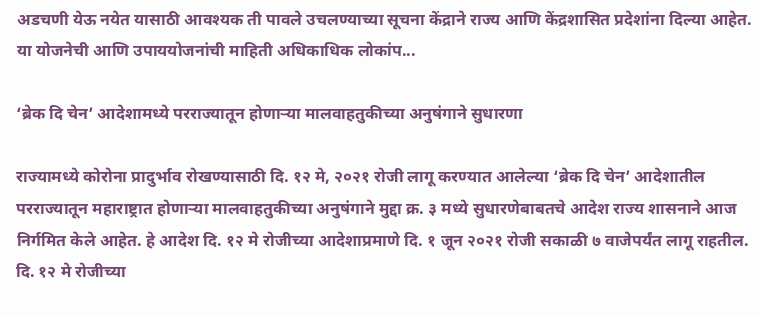अडचणी येऊ नयेत यासाठी आवश्यक ती पावले उचलण्याच्या सूचना केंद्राने राज्य आणि केंद्रशासित प्रदेशांना दिल्या आहेत. या योजनेची आणि उपाययोजनांची माहिती अधिकाधिक लोकांप...

‘ब्रेक दि चेन’ आदेशामध्ये परराज्यातून होणाऱ्या मालवाहतुकीच्या अनुषंगाने सुधारणा

राज्यामध्ये कोरोना प्रादुर्भाव रोखण्यासाठी दि. १२ मे, २०२१ रोजी लागू करण्यात आलेल्या ‘ब्रेक दि चेन’ आदेशातील परराज्यातून महाराष्ट्रात होणाऱ्या मालवाहतुकीच्या अनुषंगाने मुद्दा क्र. ३ मध्ये सुधारणेबाबतचे आदेश राज्य शासनाने आज निर्गमित केले आहेत. हे आदेश दि. १२ मे रोजीच्या आदेशाप्रमाणे दि. १ जून २०२१ रोजी सकाळी ७ वाजेपर्यंत लागू राहतील. दि. १२ मे रोजीच्या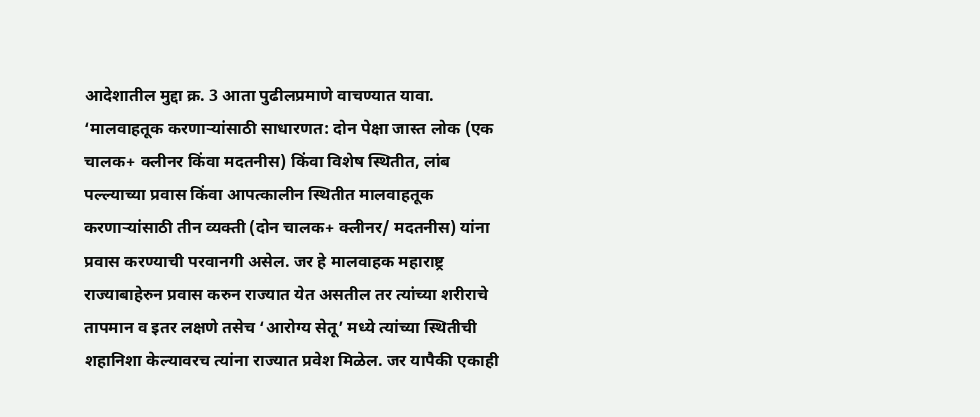आदेशातील मुद्दा क्र. 3 आता पुढीलप्रमाणे वाचण्यात यावा. ‘मालवाहतूक करणाऱ्यांसाठी साधारणत: दोन पेक्षा जास्त लोक (एक चालक+ क्लीनर किंवा मदतनीस) किंवा विशेष स्थितीत, लांब पल्ल्याच्या प्रवास किंवा आपत्कालीन स्थितीत मालवाहतूक करणाऱ्यांसाठी तीन व्यक्ती (दोन चालक+ क्लीनर/ मदतनीस) यांना प्रवास करण्याची परवानगी असेल. जर हे मालवाहक महाराष्ट्र राज्याबाहेरुन प्रवास करुन राज्यात येत असतील तर त्यांच्या शरीराचे तापमान व इतर लक्षणे तसेच ‘आरोग्य सेतू’ मध्ये त्यांच्या स्थितीची शहानिशा केल्यावरच त्यांना राज्यात प्रवेश मिळेल. जर यापैकी एकाही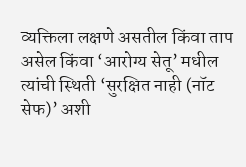व्यक्तिला लक्षणे असतील किंवा ताप असेल किंवा ‘आरोग्य सेतू’ मधील त्यांची स्थिती ‘सुरक्षित नाही (नॉट सेफ)’ अशी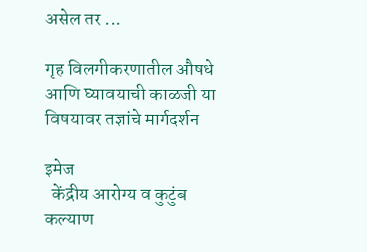असेल तर ...

गृह विलगीकरणातील औषधे आणि घ्यावयाची काळजी या विषयावर तज्ञांचे मार्गदर्शन

इमेज
  केंद्रीय आरोग्य व कुटुंब कल्याण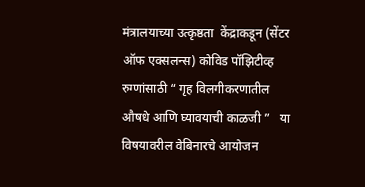मंत्रालयाच्या उत्कृष्ठता  केंद्राकडून (सेंटर ऑफ एक्सलन्स) कोविड पॉझिटीव्ह रुग्णांसाठी “ गृह विलगीकरणातील औषधे आणि घ्यावयाची काळजी ”   या विषयावरील वेबिनारचे आयोजन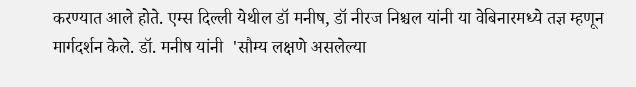करण्यात आले होते. एम्स दिल्ली येथील डॉ मनीष, डॉ नीरज निश्चल यांनी या वेबिनारमध्ये तज्ञ म्हणून मार्गदर्शन केले. डॉ. मनीष यांनी  'सौम्य लक्षणे असलेल्या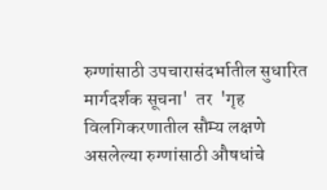रुग्णांसाठी उपचारासंदर्भातील सुधारित मार्गदर्शक सूचना'  तर  'गृह विलगिकरणातील सौम्य लक्षणे असलेल्या रुग्णांसाठी औषधांचे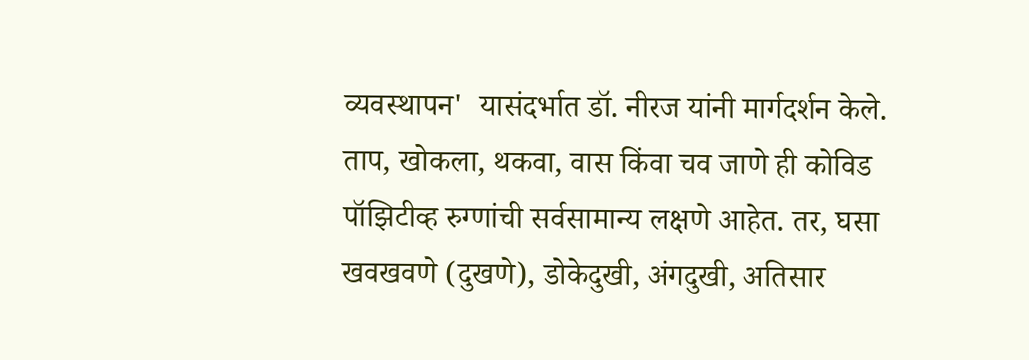व्यवस्थापन'  यासंदर्भात डॉ. नीरज यांनी मार्गदर्शन केले. ताप, खोकला, थकवा, वास किंवा चव जाणे ही कोविड पॉझिटीव्ह रुग्णांची सर्वसामान्य लक्षणे आहेत. तर, घसा खवखवणे (दुखणे), डोकेदुखी, अंगदुखी, अतिसार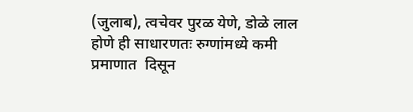(जुलाब), त्वचेवर पुरळ येणे, डोळे लाल होणे ही साधारणतः रुग्णांमध्ये कमी प्रमाणात  दिसून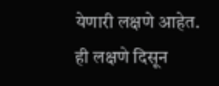येणारी लक्षणे आहेत. ही लक्षणे दिसून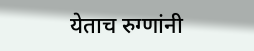येताच रुग्णांनी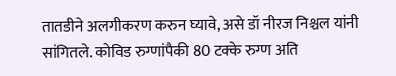तातडीने अलगीकरण करुन घ्यावे, असे डॉ नीरज निश्चल यांनी सांगितले. कोविड रुग्णांपैकी 80 टक्के रुग्ण अति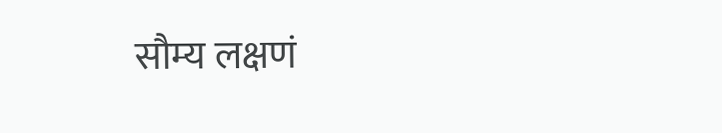सौम्य लक्षणं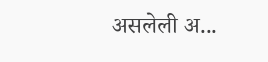असलेली अ...